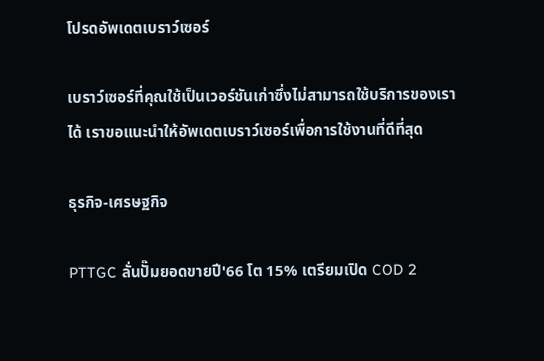โปรดอัพเดตเบราว์เซอร์

เบราว์เซอร์ที่คุณใช้เป็นเวอร์ชันเก่าซึ่งไม่สามารถใช้บริการของเราได้ เราขอแนะนำให้อัพเดตเบราว์เซอร์เพื่อการใช้งานที่ดีที่สุด

ธุรกิจ-เศรษฐกิจ

PTTGC ลั่นปั๊มยอดขายปี'66 โต 15% เตรียมเปิด COD 2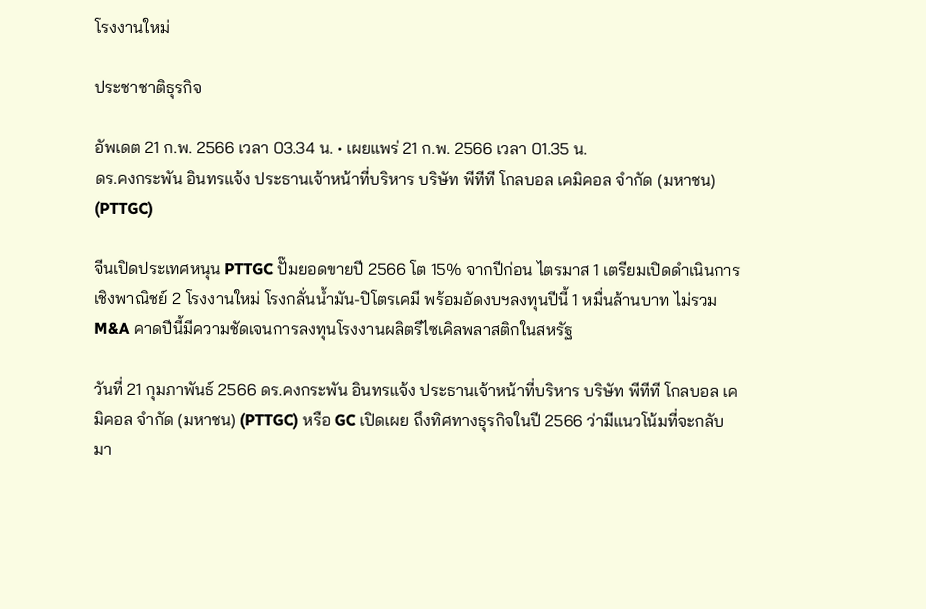โรงงานใหม่

ประชาชาติธุรกิจ

อัพเดต 21 ก.พ. 2566 เวลา 03.34 น. • เผยแพร่ 21 ก.พ. 2566 เวลา 01.35 น.
ดร.คงกระพัน อินทรแจ้ง ประธานเจ้าหน้าที่บริหาร บริษัท พีทีที โกลบอล เคมิคอล จำกัด (มหาชน) (PTTGC)

จีนเปิดประเทศหนุน PTTGC ปั๊มยอดขายปี 2566 โต 15% จากปีก่อน ไตรมาส 1 เตรียมเปิดดำเนินการเชิงพาณิชย์ 2 โรงงานใหม่ โรงกลั่นน้ำมัน-ปิโตรเคมี พร้อมอัดงบฯลงทุนปีนี้ 1 หมื่นล้านบาท ไม่รวม M&A คาดปีนี้มีความชัดเจนการลงทุนโรงงานผลิตรีไซเคิลพลาสติกในสหรัฐ

วันที่ 21 กุมภาพันธ์ 2566 ดร.คงกระพัน อินทรแจ้ง ประธานเจ้าหน้าที่บริหาร บริษัท พีทีที โกลบอล เคมิคอล จำกัด (มหาชน) (PTTGC) หรือ GC เปิดเผย ถึงทิศทางธุรกิจในปี 2566 ว่ามีแนวโน้มที่จะกลับมา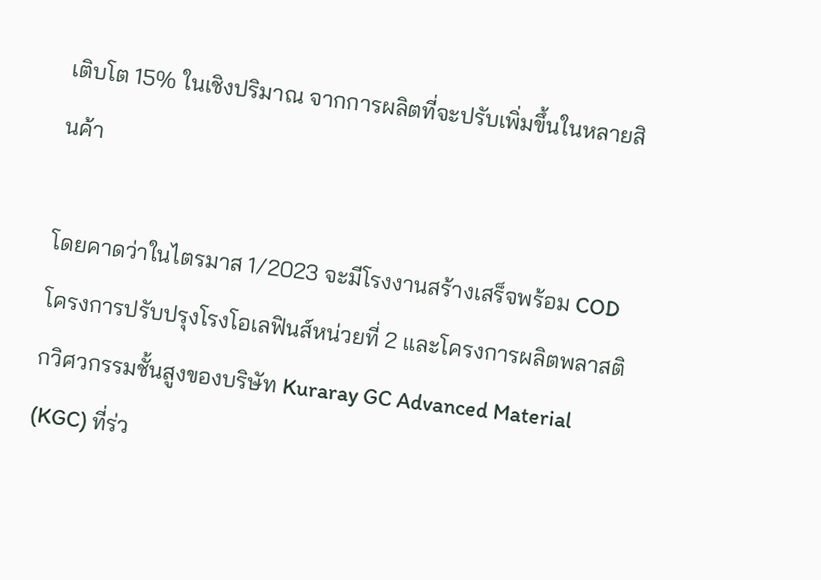เติบโต 15% ในเชิงปริมาณ จากการผลิตที่จะปรับเพิ่มขึ้นในหลายสินค้า

โดยคาดว่าในไตรมาส 1/2023 จะมีโรงงานสร้างเสร็จพร้อม COD โครงการปรับปรุงโรงโอเลฟินส์หน่วยที่ 2 และโครงการผลิตพลาสติกวิศวกรรมชั้นสูงของบริษัท Kuraray GC Advanced Material (KGC) ที่ร่ว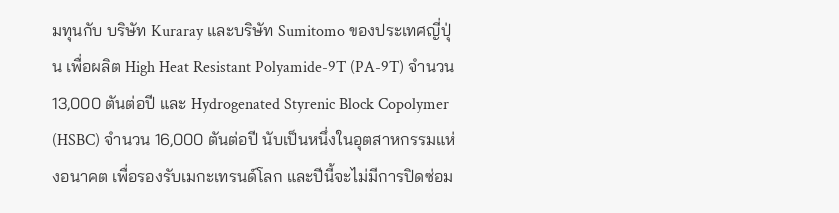มทุนกับ บริษัท Kuraray และบริษัท Sumitomo ของประเทศญี่ปุ่น เพื่อผลิต High Heat Resistant Polyamide-9T (PA-9T) จำนวน 13,000 ตันต่อปี และ Hydrogenated Styrenic Block Copolymer (HSBC) จำนวน 16,000 ตันต่อปี นับเป็นหนึ่งในอุตสาหกรรมแห่งอนาคต เพื่อรองรับเมกะเทรนด์โลก และปีนี้จะไม่มีการปิดซ่อม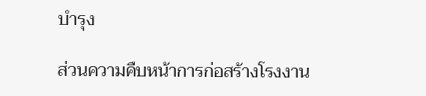บำรุง

ส่วนความคืบหน้าการก่อสร้างโรงงาน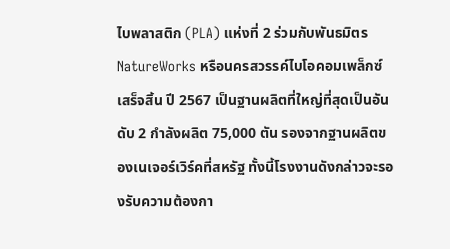ไบพลาสติก (PLA) แห่งที่ 2 ร่วมกับพันธมิตร NatureWorks หรือนครสวรรค์ไบโอคอมเพล็กซ์ เสร็จสิ้น ปี 2567 เป็นฐานผลิตที่ใหญ่ที่สุดเป็นอันดับ 2 กำลังผลิต 75,000 ตัน รองจากฐานผลิตของเนเจอร์เวิร์คที่สหรัฐ ทั้งนี้โรงงานดังกล่าวจะรองรับความต้องกา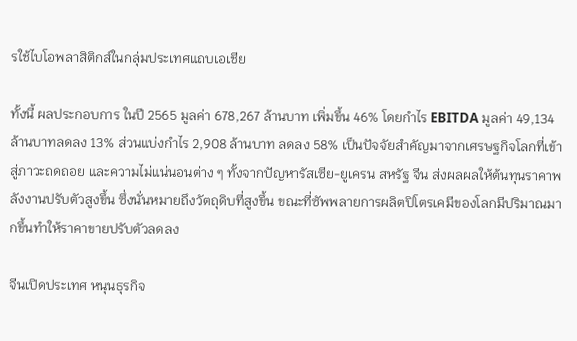รใช้ไบโอพลาสิติกส์ในกลุ่มประเทศแถบเอเชีย

ทั้งนี้ ผลประกอบการ ในปี 2565 มูลค่า 678,267 ล้านบาท เพิ่มขึ้น 46% โดยกำไร EBITDA มูลค่า 49,134 ล้านบาทลดลง 13% ส่วนแบ่งกำไร 2,908 ล้านบาท ลดลง 58% เป็นปัจจัยสำคัญมาจากเศรษฐกิจโลกที่เข้าสู่ภาวะถดถอย และความไม่แน่นอนต่าง ๆ ทั้งจากปัญหารัสเซีย-ยูเครน สหรัฐ จีน ส่งผลผลให้ต้นทุนราคาพลังงานปรับตัวสูงขึ้น ซึ่งนั่นหมายถึงวัตถุดิบที่สูงขึ้น ขณะที่ซัพพลายการผลิตปิโตรเคมีของโลกมีปริมาณมากขึ้นทำให้ราคาขายปรับตัวลดลง

จีนเปิดประเทศ หนุนธุรกิจ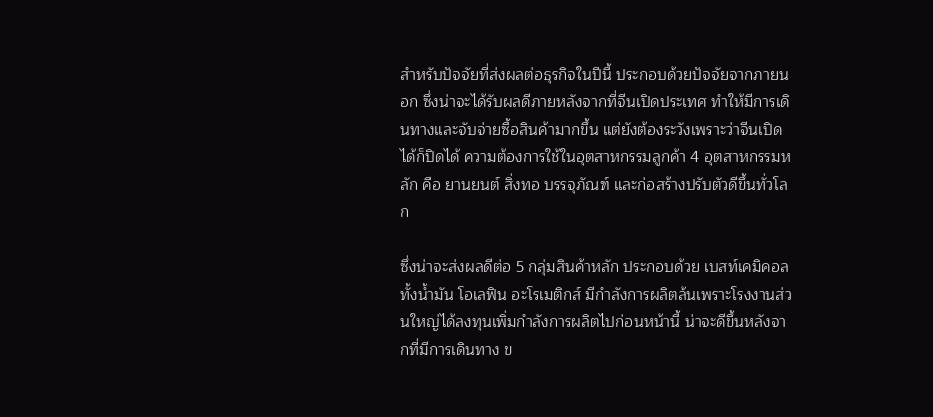สำหรับปัจจัยที่ส่งผลต่อธุรกิจในปีนี้ ประกอบด้วยปัจจัยจากภายนอก ซึ่งน่าจะได้รับผลดีภายหลังจากที่จีนเปิดประเทศ ทำให้มีการเดินทางและจับจ่ายซื้อสินค้ามากขึ้น แต่ยังต้องระวังเพราะว่าจีนเปิดได้ก็ปิดได้ ความต้องการใช้ในอุตสาหกรรมลูกค้า 4 อุตสาหกรรมหลัก คือ ยานยนต์ สิ่งทอ บรรจุภัณฑ์ และก่อสร้างปรับตัวดีขึ้นทั่วโลก

ซึ่งน่าจะส่งผลดีต่อ 5 กลุ่มสินค้าหลัก ประกอบด้วย เบสท์เคมิคอล ทั้งน้ำมัน โอเลฟิน อะโรเมติกส์ มีกำลังการผลิตล้นเพราะโรงงานส่วนใหญ่ได้ลงทุนเพิ่มกำลังการผลิตไปก่อนหน้านี้ น่าจะดีขึ้นหลังจากที่มีการเดินทาง ข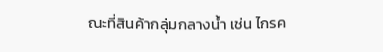ณะที่สินค้ากลุ่มกลางน้ำ เช่น ไกรค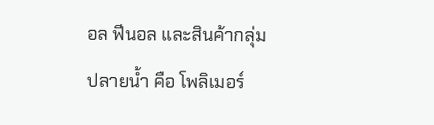อล ฟีนอล และสินค้ากลุ่มปลายน้ำ คือ โพลิเมอร์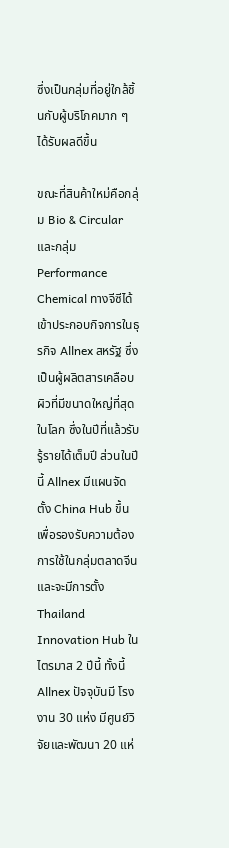ซึ่งเป็นกลุ่มที่อยู่ใกล้ชิ้นกับผู้บริโภคมาก ๆ ได้รับผลดีขึ้น

ขณะที่สินค้าใหม่คือกลุ่ม Bio & Circular และกลุ่ม Performance Chemical ทางจีซีได้เข้าประกอบกิจการในธุรกิจ Allnex สหรัฐ ซึ่งเป็นผู้ผลิตสารเคลือบผิวที่มีขนาดใหญ่ที่สุดในโลก ซึ่งในปีที่แล้วรับรู้รายได้เต็มปี ส่วนในปีนี้ Allnex มีแผนจัดตั้ง China Hub ขึ้นเพื่อรองรับความต้องการใช้ในกลุ่มตลาดจีน และจะมีการตั้ง Thailand Innovation Hub ในไตรมาส 2 ปีนี้ ทั้งนี้ Allnex ปัจจุบันมี โรงงาน 30 แห่ง มีศูนย์วิจัยและพัฒนา 20 แห่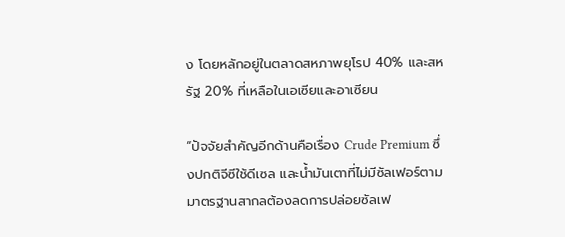ง โดยหลักอยู่ในตลาดสหภาพยุโรป 40% และสหรัฐ 20% ที่เหลือในเอเซียและอาเซียน

“ปัจจัยสำคัญอีกด้านคือเรื่อง Crude Premium ซึ่งปกติจีซีใช้ดีเซล และน้ำมันเตาที่ไม่มีซัลเฟอร์ตามมาตรฐานสากลต้องลดการปล่อยซัลเฟ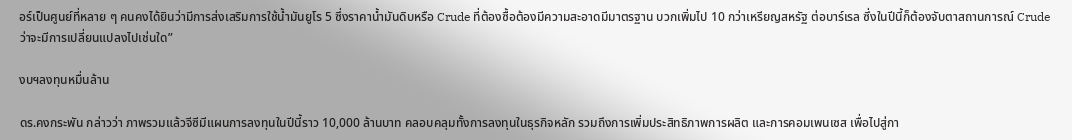อร์เป็นศูนย์ที่หลาย ๆ คนคงได้ยินว่ามีการส่งเสริมการใช้น้ำมันยูโร 5 ซึ่งราคาน้ำมันดิบหรือ Crude ที่ต้องซื้อต้องมีความสะอาดมีมาตรฐาน บวกเพิ่มไป 10 กว่าเหรียญสหรัฐ ต่อบาร์เรล ซึ่งในปีนี้ก็ต้องจับตาสถานการณ์ Crude ว่าจะมีการเปลี่ยนแปลงไปเช่นใด”

งบฯลงทุนหมื่นล้าน

ดร.คงกระพัน กล่าวว่า ภาพรวมแล้วจีซีมีแผนการลงทุนในปีนี้ราว 10,000 ล้านบาท คลอบคลุมทั้งการลงทุนในธุรกิจหลัก รวมถึงการเพิ่มประสิทธิภาพการผลิต และการคอมเพนเซส เพื่อไปสู่กา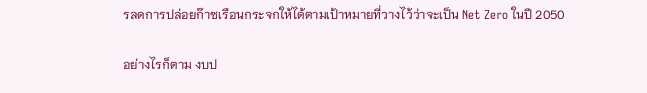รลดการปล่อยก๊าซเรือนกระจกให้ได้ตามเป้าหมายที่วางไว้ว่าจะเป็น Net Zero ในปี 2050

อย่างไรก็ตาม งบป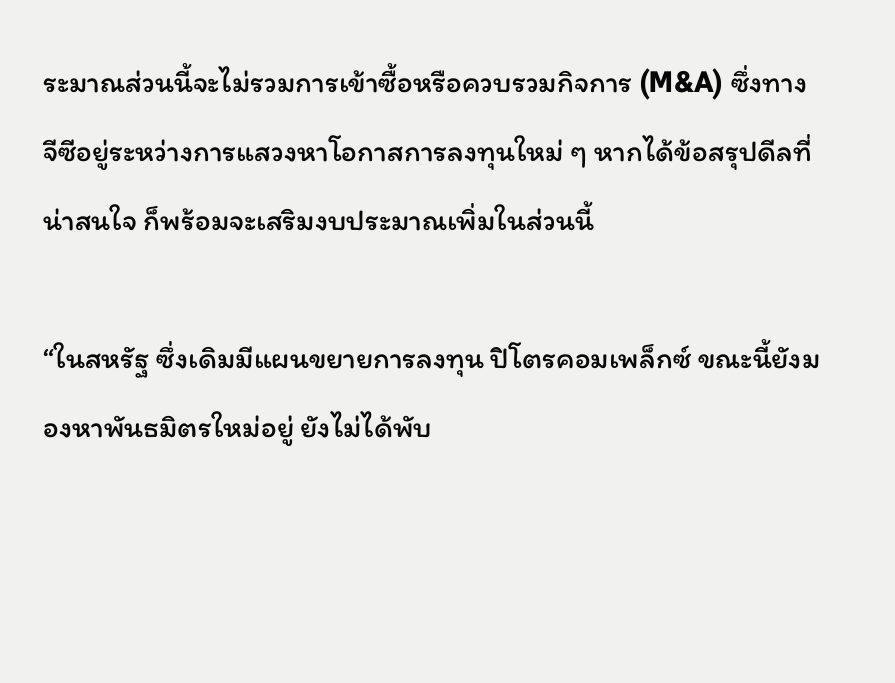ระมาณส่วนนี้จะไม่รวมการเข้าซื้อหรือควบรวมกิจการ (M&A) ซึ่งทางจีซีอยู่ระหว่างการแสวงหาโอกาสการลงทุนใหม่ ๆ หากได้ข้อสรุปดีลที่น่าสนใจ ก็พร้อมจะเสริมงบประมาณเพิ่มในส่วนนี้

“ในสหรัฐ ซึ่งเดิมมีแผนขยายการลงทุน ปิโตรคอมเพล็กซ์ ขณะนี้ยังมองหาพันธมิตรใหม่อยู่ ยังไม่ได้พับ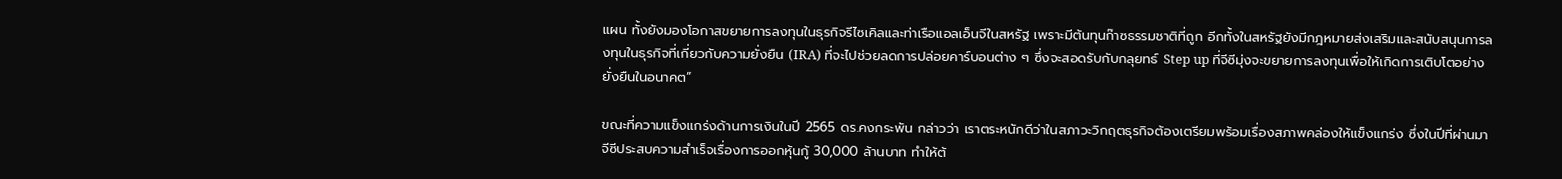แผน ทั้งยังมองโอกาสขยายการลงทุนในธุรกิจรีไซเคิลและท่าเรือแอลเอ็นจีในสหรัฐ เพราะมีต้นทุนก๊าซธรรมชาติที่ถูก อีกทั้งในสหรัฐยังมีกฎหมายส่งเสริมและสนับสนุนการลงทุนในธุรกิจที่เกี่ยวกับความยั่งยืน (IRA) ที่จะไปช่วยลดการปล่อยคาร์บอนต่าง ๆ ซึ่งจะสอดรับกับกลุยทธ์ Step up ที่จีซีมุ่งจะขยายการลงทุนเพื่อให้เกิดการเติบโตอย่างยั่งยืนในอนาคต”

ขณะที่ความแข็งแกร่งด้านการเงินในปี 2565 ดร.คงกระพัน กล่าวว่า เราตระหนักดีว่าในสภาวะวิกฤตธุรกิจต้องเตรียมพร้อมเรื่องสภาพคล่องให้แข็งแกร่ง ซึ่งในปีที่ผ่านมา จีซีประสบความสำเร็จเรื่องการออกหุ้นกู้ 30,000 ล้านบาท ทำให้ต้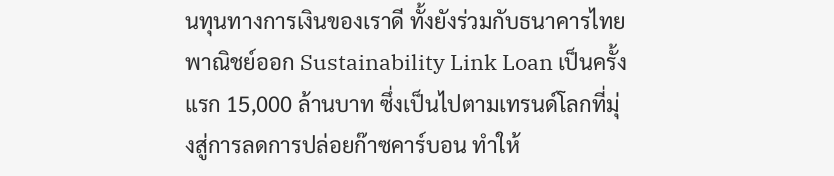นทุนทางการเงินของเราดี ทั้งยังร่วมกับธนาคารไทยพาณิชย์ออก Sustainability Link Loan เป็นครั้งแรก 15,000 ล้านบาท ซึ่งเป็นไปตามเทรนด์โลกที่มุ่งสู่การลดการปล่อยก๊าซคาร์บอน ทำให้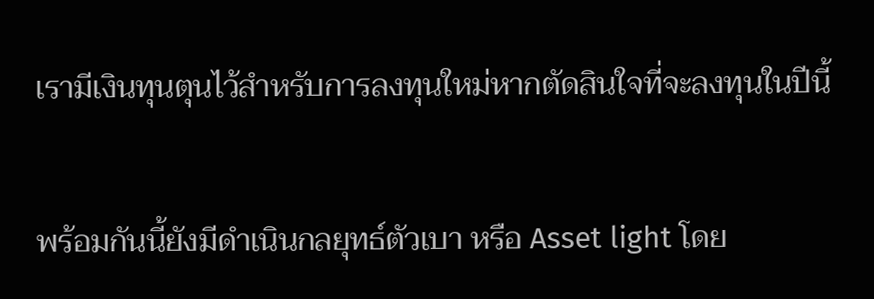เรามีเงินทุนตุนไว้สำหรับการลงทุนใหม่หากตัดสินใจที่จะลงทุนในปีนี้

พร้อมกันนี้ยังมีดำเนินกลยุทธ์ตัวเบา หรือ Asset light โดย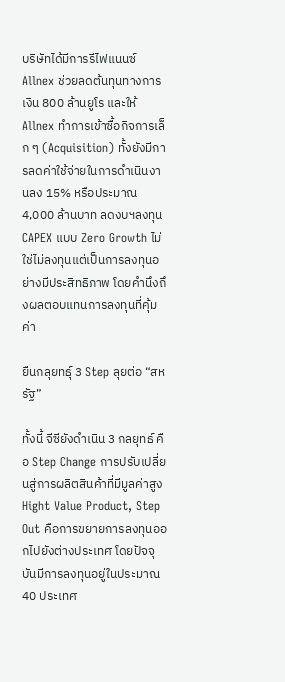บริษัทได้มีการรีไฟแนนซ์ Allnex ช่วยลดต้นทุนทางการเงิน 800 ล้านยูโร และให้ Allnex ทำการเข้าซื้อกิจการเล็ก ๆ (Acquisition) ทั้งยังมีการลดค่าใช้จ่ายในการดำเนินงานลง 15% หรือประมาณ 4,000 ล้านบาท ลดงบฯลงทุน CAPEX แบบ Zero Growth ไม่ใช่ไม่ลงทุนแต่เป็นการลงทุนอย่างมีประสิทธิภาพ โดยคำนึงถึงผลตอบแทนการลงทุนที่คุ้มค่า

ยืนกลุยทธุ์ 3 Step ลุยต่อ “สหรัฐ”

ทั้งนี้ จีซียังดำเนิน 3 กลยุทธ์ คือ Step Change การปรับเปลี่ยนสู่การผลิตสินค้าที่มีมูลค่าสูง Hight Value Product, Step Out คือการขยายการลงทุนออกไปยังต่างประเทศ โดยปัจจุบันมีการลงทุนอยู่ในประมาณ 40 ประเทศ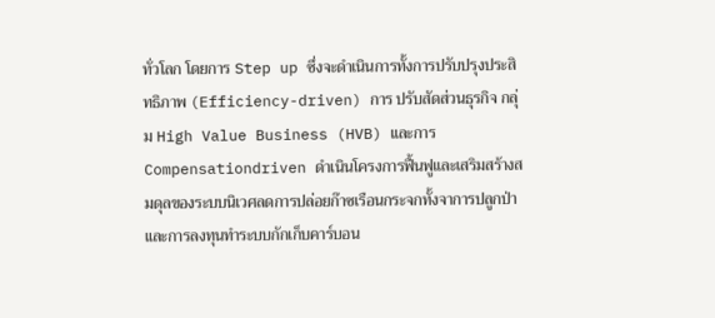ทั่วโลก โดยการ Step up ซึ่งจะดำเนินการทั้งการปรับปรุงประสิทธิภาพ (Efficiency-driven) การ ปรับสัดส่วนธุรกิจ กลุ่ม High Value Business (HVB) และการ Compensationdriven ดำเนินโครงการฟื้นฟูและเสริมสร้างสมดุลของระบบนิเวศลดการปล่อยก๊าซเรือนกระจกทั้งจาการปลูกป่า และการลงทุนทำระบบกักเก็บคาร์บอน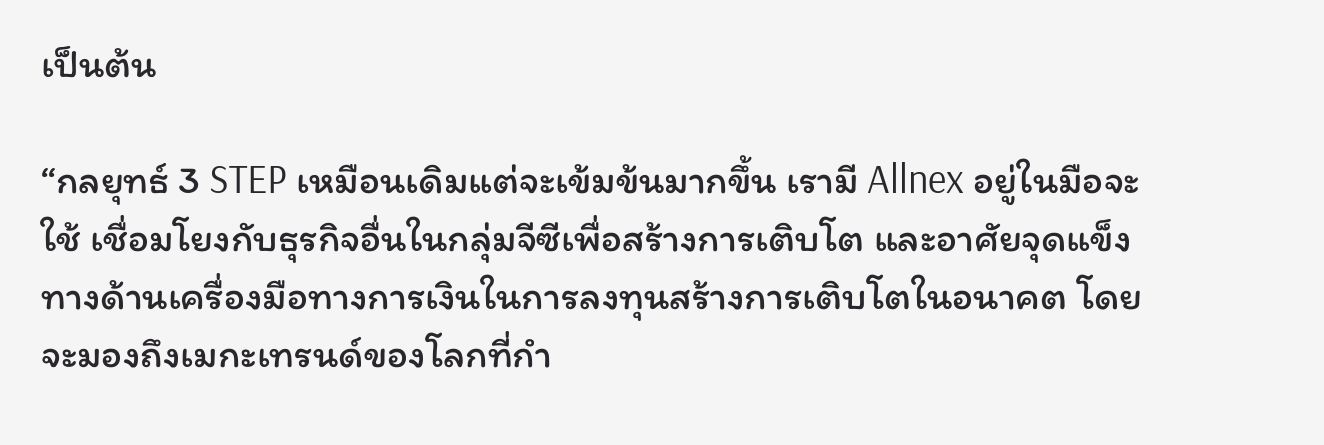เป็นต้น

“กลยุทธ์ 3 STEP เหมือนเดิมแต่จะเข้มข้นมากขึ้น เรามี Allnex อยู่ในมือจะใช้ เชื่อมโยงกับธุรกิจอื่นในกลุ่มจีซีเพื่อสร้างการเติบโต และอาศัยจุดแข็งทางด้านเครื่องมือทางการเงินในการลงทุนสร้างการเติบโตในอนาคต โดยจะมองถึงเมกะเทรนด์ของโลกที่กำ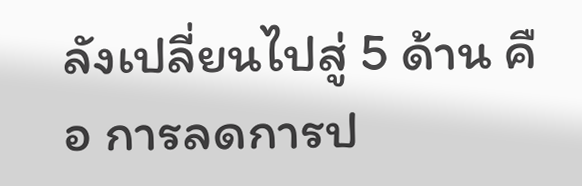ลังเปลี่ยนไปสู่ 5 ด้าน คือ การลดการป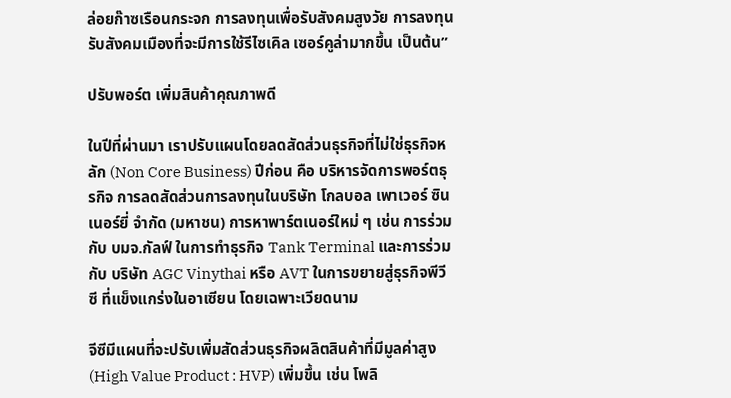ล่อยก๊าซเรือนกระจก การลงทุนเพื่อรับสังคมสูงวัย การลงทุนรับสังคมเมืองที่จะมีการใช้รีไซเคิล เซอร์คูล่ามากขึ้น เป็นต้น”

ปรับพอร์ต เพิ่มสินค้าคุณภาพดี

ในปีที่ผ่านมา เราปรับแผนโดยลดสัดส่วนธุรกิจที่ไม่ใช่ธุรกิจหลัก (Non Core Business) ปีก่อน คือ บริหารจัดการพอร์ตธุรกิจ การลดสัดส่วนการลงทุนในบริษัท โกลบอล เพาเวอร์ ซินเนอร์ยี่ จำกัด (มหาชน) การหาพาร์ตเนอร์ใหม่ ๆ เช่น การร่วมกับ บมจ.กัลฟ์ ในการทำธุรกิจ Tank Terminal และการร่วมกับ บริษัท AGC Vinythai หรือ AVT ในการขยายสู่ธุรกิจพีวีซี ที่แข็งแกร่งในอาเซียน โดยเฉพาะเวียดนาม

จีซีมีแผนที่จะปรับเพิ่มสัดส่วนธุรกิจผลิตสินค้าที่มีมูลค่าสูง (High Value Product : HVP) เพิ่มขึ้น เช่น โพลิ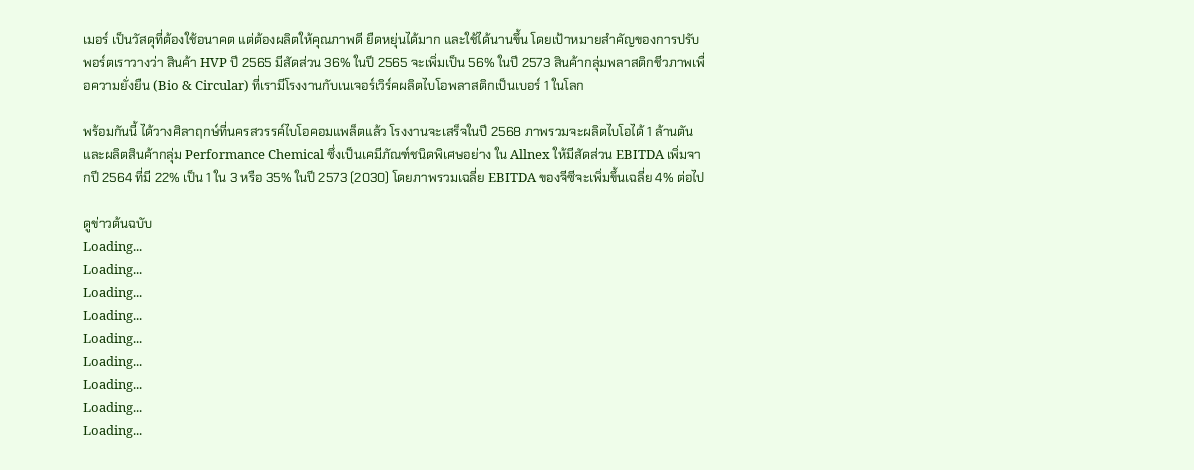เมอร์ เป็นวัสดุที่ต้องใช้อนาคต แต่ต้องผลิตให้คุณภาพดี ยืดหยุ่นได้มาก และใช้ได้นานขึ้น โดยเป้าหมายสำคัญของการปรับพอร์ตเราวางว่า สินค้า HVP ปี 2565 มีสัดส่วน 36% ในปี 2565 จะเพิ่มเป็น 56% ในปี 2573 สินค้ากลุ่มพลาสติกชีวภาพเพื่อความยั่งยืน (Bio & Circular) ที่เรามีโรงงานกับเนเจอร์เวิร์คผลิตไบโอพลาสติกเป็นเบอร์ 1 ในโลก

พร้อมกันนี้ ได้วางศิลาฤกษ์ที่นครสวรรค์ไบโอคอมแพล็ตแล้ว โรงงานจะเสร็จในปี 2568 ภาพรวมจะผลิตไบโอได้ 1 ล้านตัน และผลิตสินค้ากลุ่ม Performance Chemical ซึ่งเป็นเคมีภัณฑ์ชนิดพิเศษอย่าง ใน Allnex ให้มีสัดส่วน EBITDA เพิ่มจากปี 2564 ที่มี 22% เป็น 1 ใน 3 หรือ 35% ในปี 2573 (2030) โดยภาพรวมเฉลี่ย EBITDA ของจีซีจะเพิ่มขึ้นเฉลี่ย 4% ต่อไป

ดูข่าวต้นฉบับ
Loading...
Loading...
Loading...
Loading...
Loading...
Loading...
Loading...
Loading...
Loading...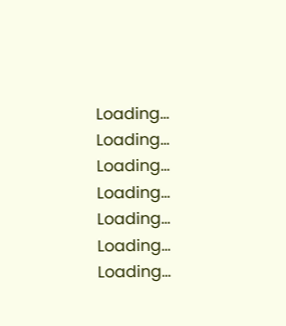Loading...
Loading...
Loading...
Loading...
Loading...
Loading...
Loading...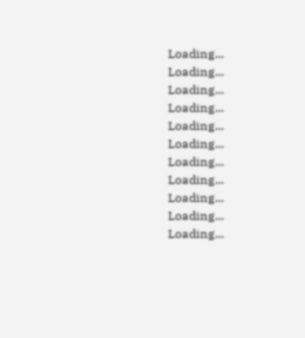Loading...
Loading...
Loading...
Loading...
Loading...
Loading...
Loading...
Loading...
Loading...
Loading...
Loading...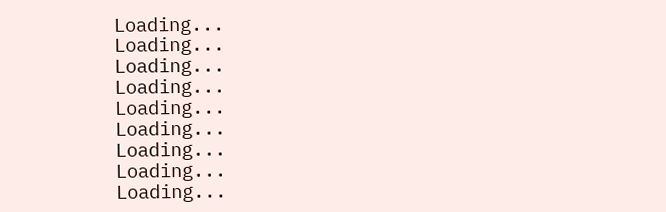Loading...
Loading...
Loading...
Loading...
Loading...
Loading...
Loading...
Loading...
Loading...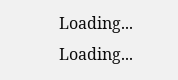Loading...
Loading...